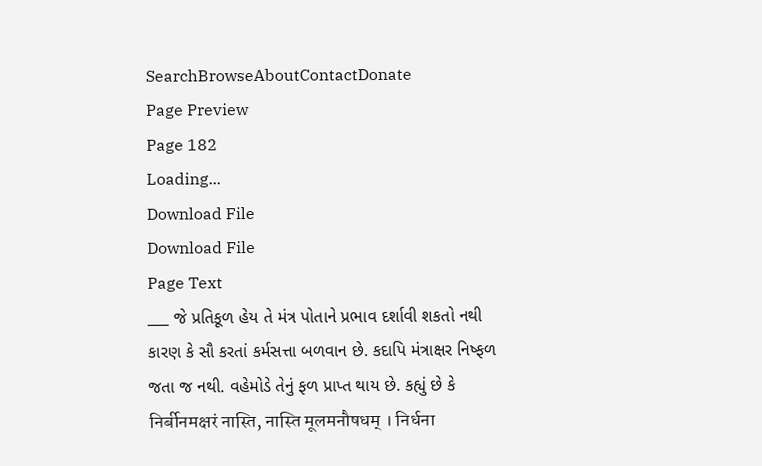SearchBrowseAboutContactDonate
Page Preview
Page 182
Loading...
Download File
Download File
Page Text
___ જે પ્રતિકૂળ હેય તે મંત્ર પોતાને પ્રભાવ દર્શાવી શકતો નથી કારણ કે સૌ કરતાં કર્મસત્તા બળવાન છે. કદાપિ મંત્રાક્ષર નિષ્ફળ જતા જ નથી. વહેમોડે તેનું ફળ પ્રાપ્ત થાય છે. કહ્યું છે કે निर्बीनमक्षरं नास्ति, नास्ति मूलमनौषधम् । निर्धना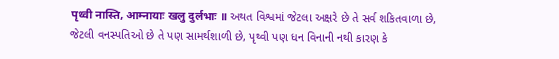पृथ्वी नास्ति, आम्नायाः खलु दुर्लभाः ॥ અથત વિશ્વમાં જેટલા અક્ષરે છે તે સર્વ શકિતવાળા છે, જેટલી વનસ્પતિઓ છે તે પણ સામર્થશાળી છે, પૃથ્વી પણ ધન વિનાની નથી કારણ કે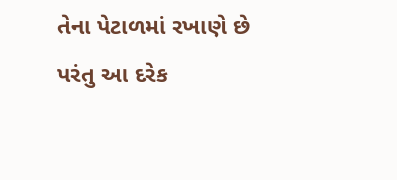તેના પેટાળમાં રખાણે છે પરંતુ આ દરેક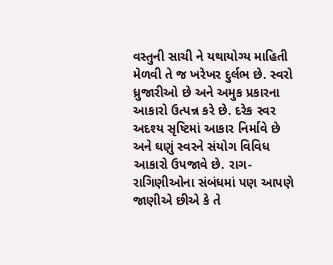વસ્તુની સાચી ને યથાયોગ્ય માહિતી મેળવી તે જ ખરેખર દુર્લભ છે. સ્વરો ધ્રુજારીઓ છે અને અમુક પ્રકારના આકારો ઉત્પન્ન કરે છે. દરેક સ્વર અદશ્ય સૃષ્ટિમાં આકાર નિર્માવે છે અને ઘણું સ્વરને સંયોગ વિવિધ આકારો ઉપજાવે છે. રાગ-રાગિણીઓના સંબંધમાં પણ આપણે જાણીએ છીએ કે તે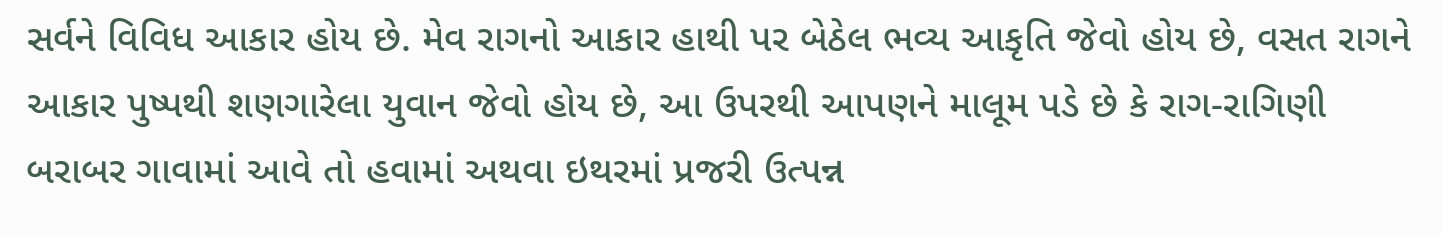સર્વને વિવિધ આકાર હોય છે. મેવ રાગનો આકાર હાથી પર બેઠેલ ભવ્ય આકૃતિ જેવો હોય છે, વસત રાગને આકાર પુષ્પથી શણગારેલા યુવાન જેવો હોય છે, આ ઉપરથી આપણને માલૂમ પડે છે કે રાગ-રાગિણી બરાબર ગાવામાં આવે તો હવામાં અથવા ઇથરમાં પ્રજરી ઉત્પન્ન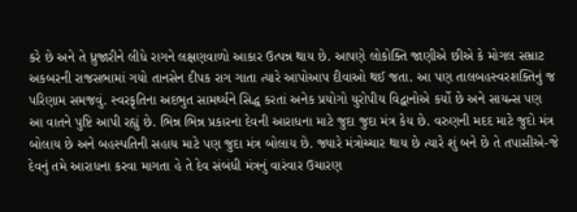કરે છે અને તે ધ્રુજારીને લીધે રાગને લક્ષણવાળો આકાર ઉત્પન્ન થાય છે. આપણે લોકોક્તિ જાણીએ છીએ કે મોગલ સમ્રાટ અકબરની રાજસભામાં ગયો તાનસેન દીપક રાગ ગાતા ત્યારે આપોઆપ દીવાઓ થઈ જતા. આ પણ તાલબહસ્વરશક્તિનું જ પરિણામ સમજવું. સ્વરકૃતિના અદભુત સામર્થ્યને સિદ્ધ કરતાં અનેક પ્રયોગો યુરોપીય વિદ્વાનોએ કર્યો છે અને સાયન્સ પણ આ વાતને પુષ્ટિ આપી રહ્યું છે. ભિન્ન ભિન્ન પ્રકારના દેવની આરાધના માટે જુદા જુદા મંત્ર કેય છે. વરુણની મદદ માટે જુદો મંત્ર બોલાય છે અને બહસ્પતિની સહાય માટે પણ જુદા મંત્ર બોલાય છે. જ્યારે મંત્રોચ્ચાર થાય છે ત્યારે શું બને છે તે તપાસીએ-જે દેવનું તમે આરાધના કરવા માગતા હે તે દેવ સંબંધી મંત્રનું વારંવાર ઉચારણ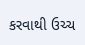કરવાથી ઉચ્ચ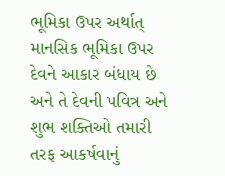ભૂમિકા ઉપર અર્થાત્ માનસિક ભૂમિકા ઉપર દેવને આકાર બંધાય છે અને તે દેવની પવિત્ર અને શુભ શક્તિઓ તમારી તરફ આકર્ષવાનું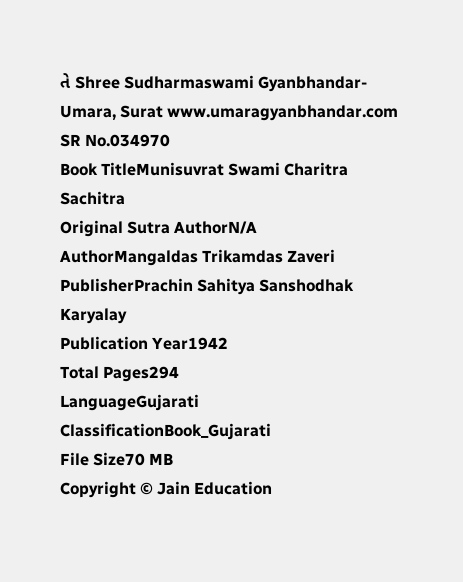તે Shree Sudharmaswami Gyanbhandar-Umara, Surat www.umaragyanbhandar.com
SR No.034970
Book TitleMunisuvrat Swami Charitra Sachitra
Original Sutra AuthorN/A
AuthorMangaldas Trikamdas Zaveri
PublisherPrachin Sahitya Sanshodhak Karyalay
Publication Year1942
Total Pages294
LanguageGujarati
ClassificationBook_Gujarati
File Size70 MB
Copyright © Jain Education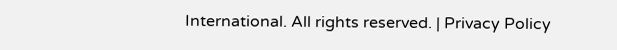International. All rights reserved. | Privacy Policy